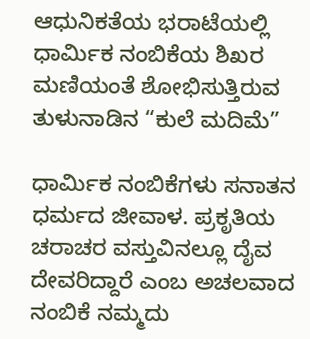ಆಧುನಿಕತೆಯ ಭರಾಟೆಯಲ್ಲಿ ಧಾರ್ಮಿಕ ನಂಬಿಕೆಯ ಶಿಖರ ಮಣಿಯಂತೆ ಶೋಭಿಸುತ್ತಿರುವ ತುಳುನಾಡಿನ “ಕುಲೆ ಮದಿಮೆ”

ಧಾರ್ಮಿಕ ನಂಬಿಕೆಗಳು ಸನಾತನ ಧರ್ಮದ ಜೀವಾಳ. ಪ್ರಕೃತಿಯ ಚರಾಚರ ವಸ್ತುವಿನಲ್ಲೂ ದೈವ ದೇವರಿದ್ದಾರೆ ಎಂಬ ಅಚಲವಾದ ನಂಬಿಕೆ ನಮ್ಮದು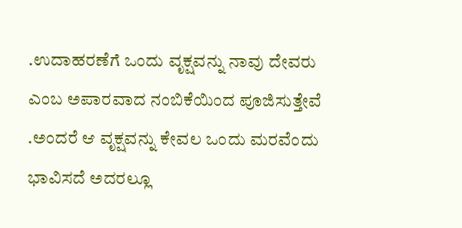.ಉದಾಹರಣೆಗೆ ಒಂದು ವೃಕ್ಷವನ್ನು ನಾವು ದೇವರು ಎಂಬ ಅಪಾರವಾದ ನಂಬಿಕೆಯಿಂದ ಪೂಜಿಸುತ್ತೇವೆ .ಅಂದರೆ ಆ ವೃಕ್ಷವನ್ನು ಕೇವಲ ಒಂದು ಮರವೆಂದು ಭಾವಿಸದೆ ಅದರಲ್ಲೂ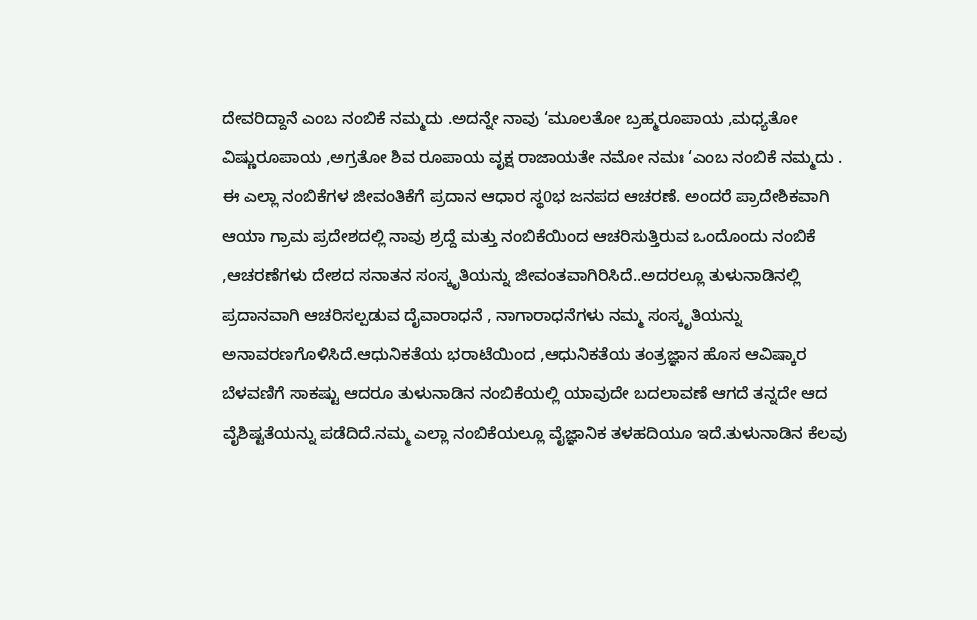ದೇವರಿದ್ದಾನೆ ಎಂಬ ನಂಬಿಕೆ ನಮ್ಮದು .ಅದನ್ನೇ ನಾವು ‘ಮೂಲತೋ ಬ್ರಹ್ಮರೂಪಾಯ ,ಮಧ್ಯತೋ ವಿಷ್ಣುರೂಪಾಯ ,ಅಗ್ರತೋ ಶಿವ ರೂಪಾಯ ವೃಕ್ಷ ರಾಜಾಯತೇ ನಮೋ ನಮಃ ‘ಎಂಬ ನಂಬಿಕೆ ನಮ್ಮದು . ಈ ಎಲ್ಲಾ ನಂಬಿಕೆಗಳ ಜೀವಂತಿಕೆಗೆ ಪ್ರದಾನ ಆಧಾರ ಸ್ಥ0ಭ ಜನಪದ ಆಚರಣೆ. ಅಂದರೆ ಪ್ರಾದೇಶಿಕವಾಗಿ ಆಯಾ ಗ್ರಾಮ ಪ್ರದೇಶದಲ್ಲಿ ನಾವು ಶ್ರದ್ದೆ ಮತ್ತು ನಂಬಿಕೆಯಿಂದ ಆಚರಿಸುತ್ತಿರುವ ಒಂದೊಂದು ನಂಬಿಕೆ ,ಆಚರಣೆಗಳು ದೇಶದ ಸನಾತನ ಸಂಸ್ಕೃತಿಯನ್ನು ಜೀವಂತವಾಗಿರಿಸಿದೆ..ಅದರಲ್ಲೂ ತುಳುನಾಡಿನಲ್ಲಿ ಪ್ರದಾನವಾಗಿ ಆಚರಿಸಲ್ಪಡುವ ದೈವಾರಾಧನೆ , ನಾಗಾರಾಧನೆಗಳು ನಮ್ಮ ಸಂಸ್ಕೃತಿಯನ್ನು ಅನಾವರಣಗೊಳಿಸಿದೆ.ಆಧುನಿಕತೆಯ ಭರಾಟೆಯಿಂದ ,ಆಧುನಿಕತೆಯ ತಂತ್ರಜ್ಞಾನ ಹೊಸ ಆವಿಷ್ಕಾರ ಬೆಳವಣಿಗೆ ಸಾಕಷ್ಟು ಆದರೂ ತುಳುನಾಡಿನ ನಂಬಿಕೆಯಲ್ಲಿ ಯಾವುದೇ ಬದಲಾವಣೆ ಆಗದೆ ತನ್ನದೇ ಆದ ವೈಶಿಷ್ಟತೆಯನ್ನು ಪಡೆದಿದೆ.ನಮ್ಮ ಎಲ್ಲಾ ನಂಬಿಕೆಯಲ್ಲೂ ವೈಜ್ಞಾನಿಕ ತಳಹದಿಯೂ ಇದೆ.ತುಳುನಾಡಿನ ಕೆಲವು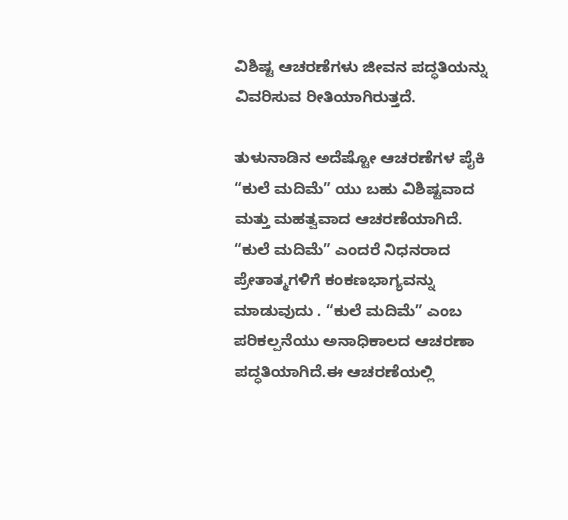ವಿಶಿಷ್ಟ ಆಚರಣೆಗಳು ಜೀವನ ಪದ್ಧತಿಯನ್ನು ವಿವರಿಸುವ ರೀತಿಯಾಗಿರುತ್ತದೆ.

ತುಳುನಾಡಿನ ಅದೆಷ್ಟೋ ಆಚರಣೆಗಳ ಪೈಕಿ “ಕುಲೆ ಮದಿಮೆ” ಯು ಬಹು ವಿಶಿಷ್ಟವಾದ ಮತ್ತು ಮಹತ್ವವಾದ ಆಚರಣೆಯಾಗಿದೆ. “ಕುಲೆ ಮದಿಮೆ” ಎಂದರೆ ನಿಧನರಾದ ಪ್ರೇತಾತ್ಮಗಳಿಗೆ ಕಂಕಣಭಾಗ್ಯವನ್ನು ಮಾಡುವುದು . “ಕುಲೆ ಮದಿಮೆ” ಎಂಬ ಪರಿಕಲ್ಪನೆಯು ಅನಾಧಿಕಾಲದ ಆಚರಣಾ ಪದ್ಧತಿಯಾಗಿದೆ.ಈ ಆಚರಣೆಯಲ್ಲಿ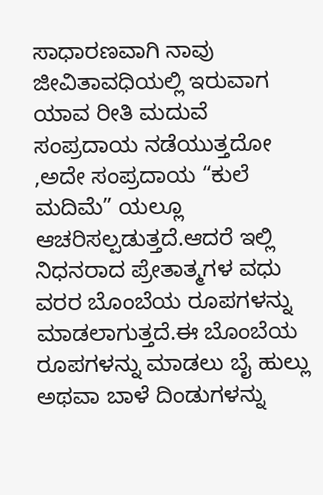ಸಾಧಾರಣವಾಗಿ ನಾವು ಜೀವಿತಾವಧಿಯಲ್ಲಿ ಇರುವಾಗ ಯಾವ ರೀತಿ ಮದುವೆ ಸಂಪ್ರದಾಯ ನಡೆಯುತ್ತದೋ ,ಅದೇ ಸಂಪ್ರದಾಯ “ಕುಲೆ ಮದಿಮೆ” ಯಲ್ಲೂ ಆಚರಿಸಲ್ಪಡುತ್ತದೆ.ಆದರೆ ಇಲ್ಲಿ ನಿಧನರಾದ ಪ್ರೇತಾತ್ಮಗಳ ವಧು ವರರ ಬೊಂಬೆಯ ರೂಪಗಳನ್ನು ಮಾಡಲಾಗುತ್ತದೆ.ಈ ಬೊಂಬೆಯ ರೂಪಗಳನ್ನು ಮಾಡಲು ಬೈ ಹುಲ್ಲು ಅಥವಾ ಬಾಳೆ ದಿಂಡುಗಳನ್ನು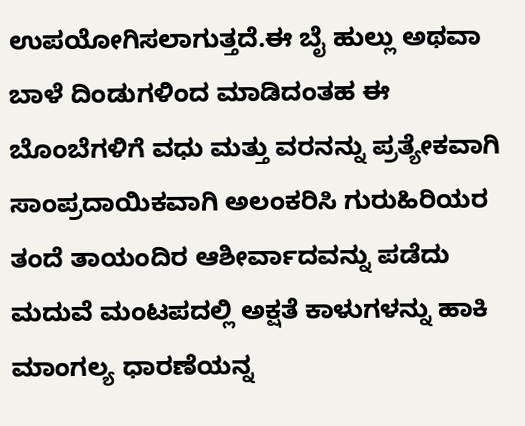ಉಪಯೋಗಿಸಲಾಗುತ್ತದೆ.ಈ ಬೈ ಹುಲ್ಲು ಅಥವಾ ಬಾಳೆ ದಿಂಡುಗಳಿಂದ ಮಾಡಿದಂತಹ ಈ ಬೊಂಬೆಗಳಿಗೆ ವಧು ಮತ್ತು ವರನನ್ನು ಪ್ರತ್ಯೇಕವಾಗಿ ಸಾಂಪ್ರದಾಯಿಕವಾಗಿ ಅಲಂಕರಿಸಿ ಗುರುಹಿರಿಯರ ತಂದೆ ತಾಯಂದಿರ ಆಶೀರ್ವಾದವನ್ನು ಪಡೆದು ಮದುವೆ ಮಂಟಪದಲ್ಲಿ ಅಕ್ಷತೆ ಕಾಳುಗಳನ್ನು ಹಾಕಿ ಮಾಂಗಲ್ಯ ಧಾರಣೆಯನ್ನ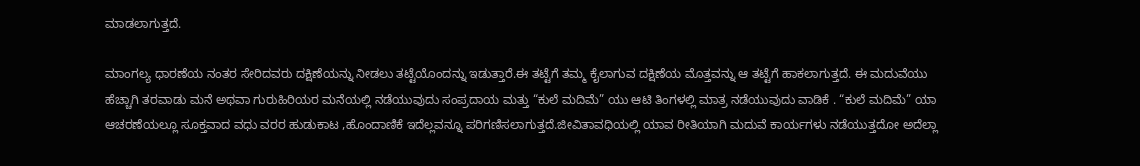ಮಾಡಲಾಗುತ್ತದೆ.

ಮಾಂಗಲ್ಯ ಧಾರಣೆಯ ನಂತರ ಸೇರಿದವರು ದಕ್ಷಿಣೆಯನ್ನು ನೀಡಲು ತಟ್ಟೆಯೊಂದನ್ನು ಇಡುತ್ತಾರೆ.ಈ ತಟ್ಟೆಗೆ ತಮ್ಮ ಕೈಲಾಗುವ ದಕ್ಷಿಣೆಯ ಮೊತ್ತವನ್ನು ಆ ತಟ್ಟೆಗೆ ಹಾಕಲಾಗುತ್ತದೆ. ಈ ಮದುವೆಯು ಹೆಚ್ಚಾಗಿ ತರವಾಡು ಮನೆ ಅಥವಾ ಗುರುಹಿರಿಯರ ಮನೆಯಲ್ಲಿ ನಡೆಯುವುದು ಸಂಪ್ರದಾಯ ಮತ್ತು “ಕುಲೆ ಮದಿಮೆ” ಯು ಆಟಿ ತಿಂಗಳಲ್ಲಿ ಮಾತ್ರ ನಡೆಯುವುದು ವಾಡಿಕೆ . “ಕುಲೆ ಮದಿಮೆ” ಯಾ ಆಚರಣೆಯಲ್ಲೂ ಸೂಕ್ತವಾದ ವಧು ವರರ ಹುಡುಕಾಟ ,ಹೊಂದಾಣಿಕೆ ಇದೆಲ್ಲವನ್ನೂ ಪರಿಗಣಿಸಲಾಗುತ್ತದೆ.ಜೀವಿತಾವಧಿಯಲ್ಲಿ ಯಾವ ರೀತಿಯಾಗಿ ಮದುವೆ ಕಾರ್ಯಗಳು ನಡೆಯುತ್ತದೋ ಅದೆಲ್ಲಾ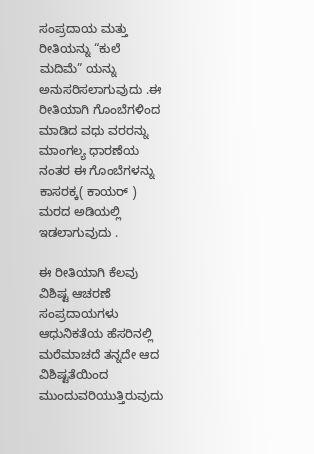ಸಂಪ್ರದಾಯ ಮತ್ತು ರೀತಿಯನ್ನು “ಕುಲೆ ಮದಿಮೆ” ಯನ್ನು ಅನುಸರಿಸಲಾಗುವುದು .ಈ ರೀತಿಯಾಗಿ ಗೊಂಬೆಗಳಿಂದ ಮಾಡಿದ ವಧು ವರರನ್ನು ಮಾಂಗಲ್ಯ ಧಾರಣೆಯ ನಂತರ ಈ ಗೊಂಬೆಗಳನ್ನು ಕಾಸರಕ್ಕ( ಕಾಯರ್ ) ಮರದ ಅಡಿಯಲ್ಲಿ ಇಡಲಾಗುವುದು .

ಈ ರೀತಿಯಾಗಿ ಕೆಲವು ವಿಶಿಷ್ಟ ಆಚರಣೆ ಸಂಪ್ರದಾಯಗಳು ಆಧುನಿಕತೆಯ ಹೆಸರಿನಲ್ಲಿ ಮರೆಮಾಚದೆ ತನ್ನದೇ ಆದ ವಿಶಿಷ್ಟತೆಯಿಂದ ಮುಂದುವರಿಯುತ್ತಿರುವುದು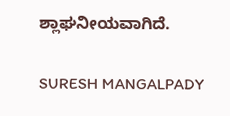ಶ್ಲಾಘನೀಯವಾಗಿದೆ.

SURESH MANGALPADY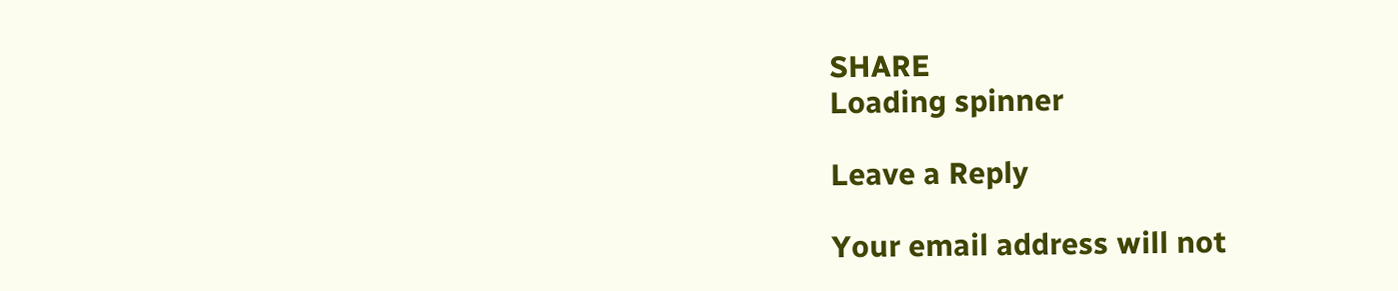SHARE
Loading spinner

Leave a Reply

Your email address will not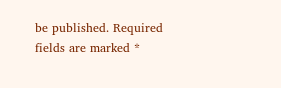be published. Required fields are marked *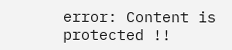error: Content is protected !!